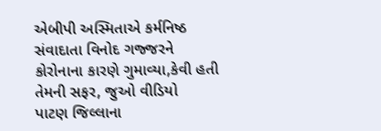એબીપી અસ્મિતાએ કર્મનિષ્ઠ સંવાદાતા વિનોદ ગજ્જરને કોરોનાના કારણે ગુમાવ્યા,કેવી હતી તેમની સફર, જુઓ વીડિયો
પાટણ જિલ્લાના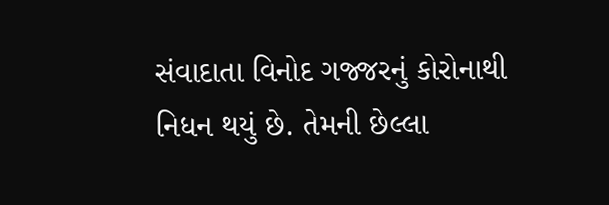સંવાદાતા વિનોદ ગજ્જરનું કોરોનાથી નિધન થયું છે. તેમની છેલ્લા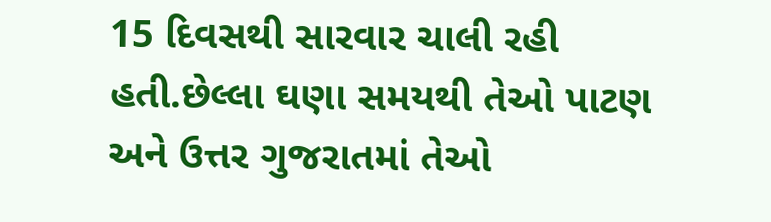15 દિવસથી સારવાર ચાલી રહી હતી.છેલ્લા ઘણા સમયથી તેઓ પાટણ અને ઉત્તર ગુજરાતમાં તેઓ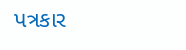પત્રકાર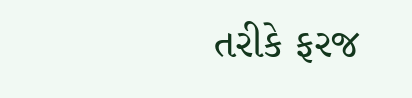તરીકે ફરજ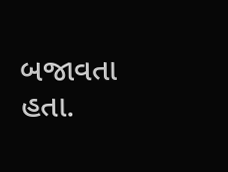બજાવતા હતા.